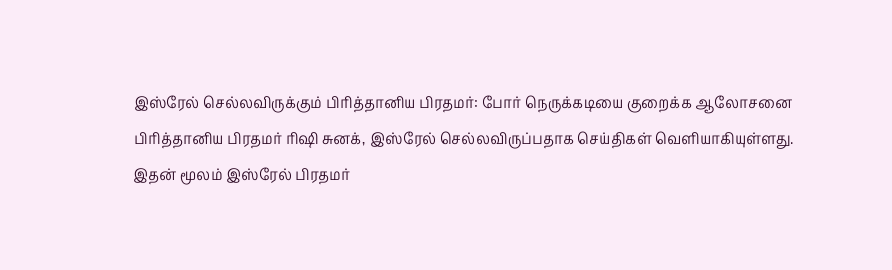இஸ்ரேல் செல்லவிருக்கும் பிரித்தானிய பிரதமர்: போர் நெருக்கடியை குறைக்க ஆலோசனை
பிரித்தானிய பிரதமர் ரிஷி சுனக், இஸ்ரேல் செல்லவிருப்பதாக செய்திகள் வெளியாகியுள்ளது.
இதன் மூலம் இஸ்ரேல் பிரதமர்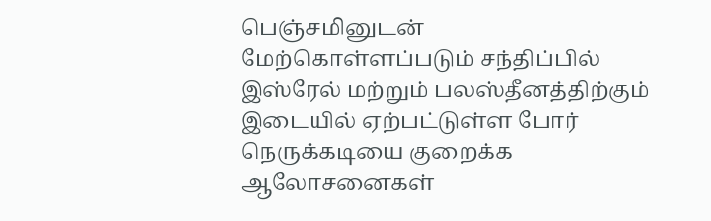பெஞ்சமினுடன் மேற்கொள்ளப்படும் சந்திப்பில் இஸ்ரேல் மற்றும் பலஸ்தீனத்திற்கும் இடையில் ஏற்பட்டுள்ள போர் நெருக்கடியை குறைக்க ஆலோசனைகள்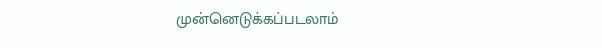முன்னெடுக்கப்படலாம்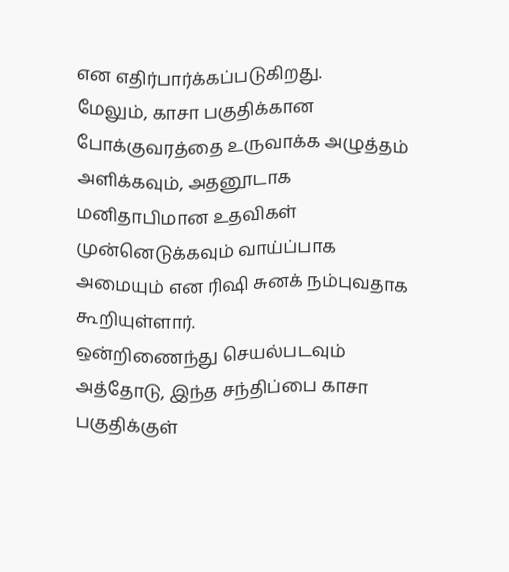என எதிர்பார்க்கப்படுகிறது.
மேலும், காசா பகுதிக்கான போக்குவரத்தை உருவாக்க அழுத்தம் அளிக்கவும், அதனூடாக மனிதாபிமான உதவிகள் முன்னெடுக்கவும் வாய்ப்பாக அமையும் என ரிஷி சுனக் நம்புவதாக கூறியுள்ளார்.
ஒன்றிணைந்து செயல்படவும்
அத்தோடு, இந்த சந்திப்பை காசா பகுதிக்குள்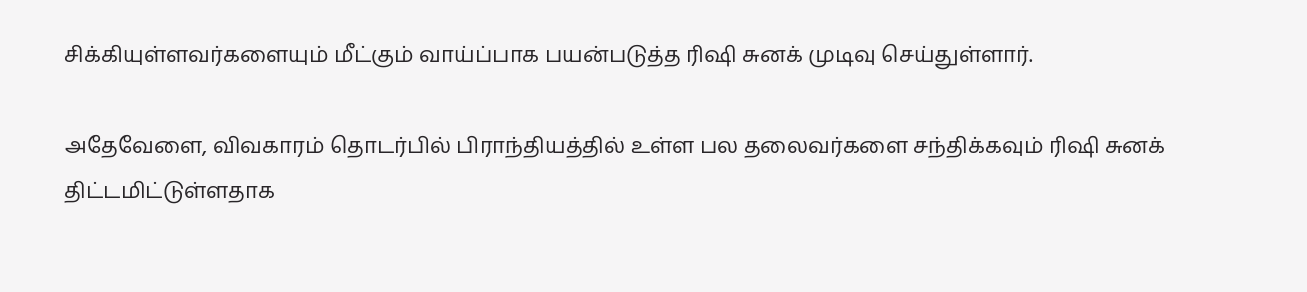சிக்கியுள்ளவர்களையும் மீட்கும் வாய்ப்பாக பயன்படுத்த ரிஷி சுனக் முடிவு செய்துள்ளார்.

அதேவேளை, விவகாரம் தொடர்பில் பிராந்தியத்தில் உள்ள பல தலைவர்களை சந்திக்கவும் ரிஷி சுனக் திட்டமிட்டுள்ளதாக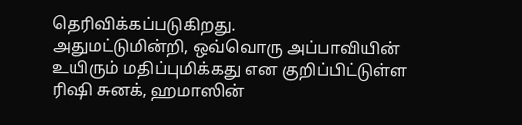தெரிவிக்கப்படுகிறது.
அதுமட்டுமின்றி, ஒவ்வொரு அப்பாவியின் உயிரும் மதிப்புமிக்கது என குறிப்பிட்டுள்ள ரிஷி சுனக், ஹமாஸின்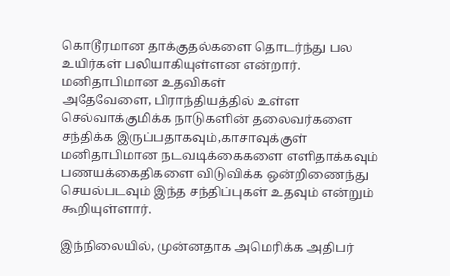கொடூரமான தாக்குதல்களை தொடர்ந்து பல உயிர்கள் பலியாகியுள்ளன என்றார்.
மனிதாபிமான உதவிகள்
அதேவேளை, பிராந்தியத்தில் உள்ள செல்வாக்குமிக்க நாடுகளின் தலைவர்களை சந்திக்க இருப்பதாகவும்,காசாவுக்குள் மனிதாபிமான நடவடிக்கைகளை எளிதாக்கவும் பணயக்கைதிகளை விடுவிக்க ஒன்றிணைந்து செயல்படவும் இந்த சந்திப்புகள் உதவும் என்றும் கூறியுள்ளார்.

இந்நிலையில், முன்னதாக அமெரிக்க அதிபர்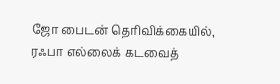ஜோ பைடன் தெரிவிக்கையில், ரஃபா எல்லைக் கடவைத்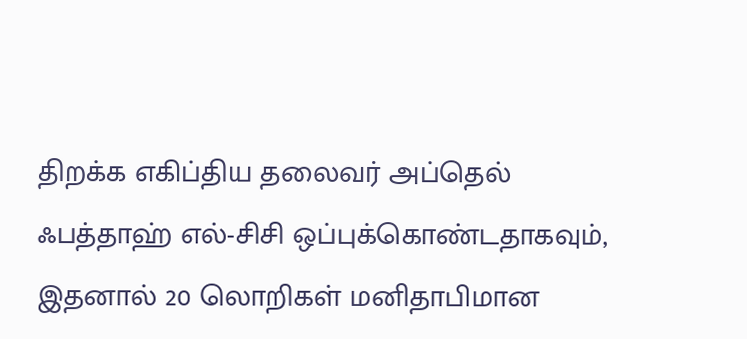திறக்க எகிப்திய தலைவர் அப்தெல் ஃபத்தாஹ் எல்-சிசி ஒப்புக்கொண்டதாகவும், இதனால் 20 லொறிகள் மனிதாபிமான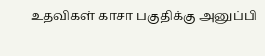உதவிகள் காசா பகுதிக்கு அனுப்பி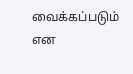வைக்கப்படும் என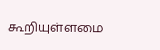கூறியுள்ளமை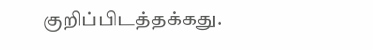குறிப்பிடத்தக்கது.